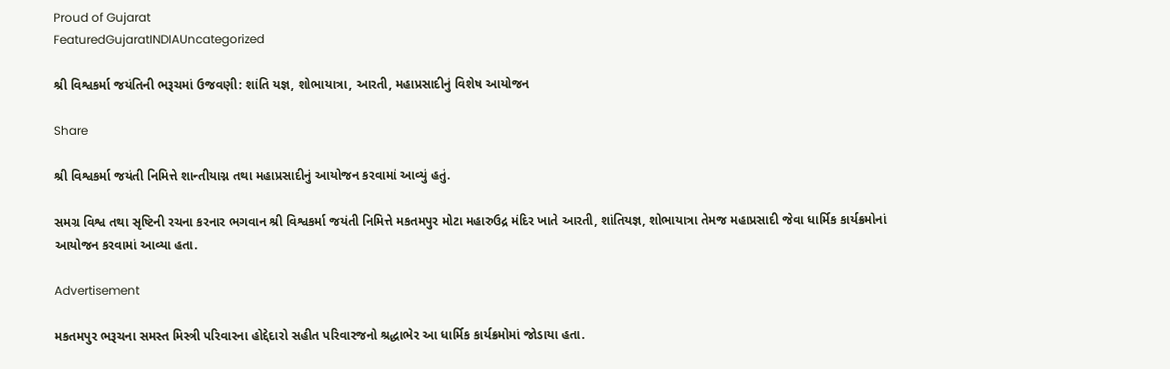Proud of Gujarat
FeaturedGujaratINDIAUncategorized

શ્રી વિશ્વકર્મા જયંતિની ભરૂચમાં ઉજવણી: શાંતિ યજ્ઞ, શોભાયાત્રા, આરતી, મહાપ્રસાદીનું વિશેષ આયોજન

Share

શ્રી વિશ્વકર્મા જયંતી નિમિત્તે શાન્તીયાગ્ન તથા મહાપ્રસાદીનું આયોજન કરવામાં આવ્યું હતું.

સમગ્ર વિશ્વ તથા સૃષ્ટિની રચના કરનાર ભગવાન શ્રી વિશ્વકર્મા જયંતી નિમિત્તે મકતમપુર મોટા મહારુઉદ્ર મંદિર ખાતે આરતી, શાંતિયજ્ઞ, શોભાયાત્રા તેમજ મહાપ્રસાદી જેવા ધાર્મિક કાર્યક્રમોનાં આયોજન કરવામાં આવ્યા હતા.

Advertisement

મકતમપુર ભરૂચના સમસ્ત મિસ્ત્રી પરિવારના હોદ્દેદારો સહીત પરિવારજનો શ્રદ્ધાભેર આ ધાર્મિક કાર્યક્રમોમાં જોડાયા હતા.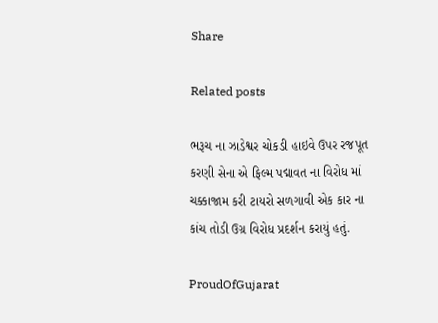Share

Related posts

ભરૂચ ના ઝાડેશ્વર ચોકડી હાઇવે ઉપર રજપૂત કરણી સેના એ ફિલ્મ પદ્માવત ના વિરોધ માં ચક્કાજામ કરી ટાયરો સળગાવી એક કાર ના કાંચ તોડી ઉગ્ર વિરોધ પ્રદર્શન કરાયું હતું.

ProudOfGujarat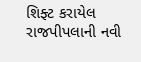શિફ્ટ કરાયેલ રાજપીપલાની નવી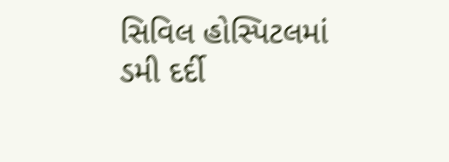સિવિલ હોસ્પિટલમાં ડમી દર્દી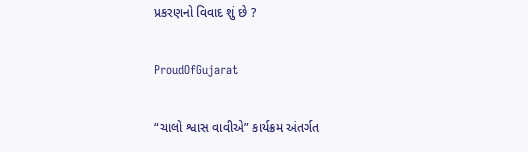પ્રકરણનો વિવાદ શું છે ?

ProudOfGujarat

“ચાલો શ્વાસ વાવીએ” કાર્યક્રમ અંતર્ગત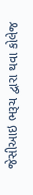જેસીઆઇ ભરૂચ દ્વારા થવા કોલેજ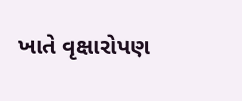ખાતે વૃક્ષારોપણ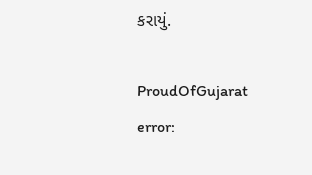કરાયું.

ProudOfGujarat
error: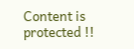Content is protected !!